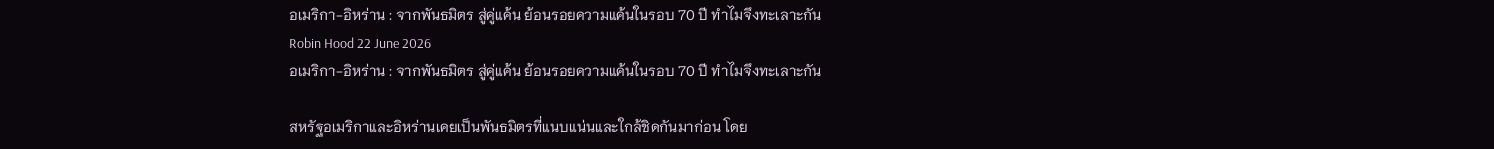อเมริกา-อิหร่าน : จากพันธมิตร สู่คู่แค้น ย้อนรอยความแค้นในรอบ 70 ปี ทำไมจึงทะเลาะกัน
Robin Hood 22 June 2026
อเมริกา-อิหร่าน : จากพันธมิตร สู่คู่แค้น ย้อนรอยความแค้นในรอบ 70 ปี ทำไมจึงทะเลาะกัน

สหรัฐอเมริกาและอิหร่านเคยเป็นพันธมิตรที่แนบแน่นและใกล้ชิดกันมาก่อน โดย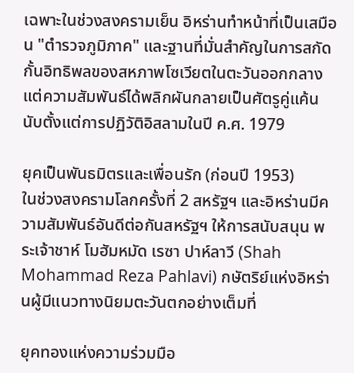เฉพาะในช่วงสงครามเย็น อิหร่านทำหน้าที่เป็นเสมือน "ตำรวจภูมิภาค" และฐานที่มั่นสำคัญในการสกัดกั้นอิทธิพลของสหภาพโซเวียตในตะวันออกกลาง แต่ความสัมพันธ์ได้พลิกผันกลายเป็นศัตรูคู่แค้นนับตั้งแต่การปฏิวัติอิสลามในปี ค.ศ. 1979

ยุคเป็นพันธมิตรและเพื่อนรัก (ก่อนปี 1953)
ในช่วงสงครามโลกครั้งที่ 2 สหรัฐฯ และอิหร่านมีความสัมพันธ์อันดีต่อกันสหรัฐฯ ให้การสนับสนุน พระเจ้าชาห์ โมฮัมหมัด เรซา ปาห์ลาวี (Shah Mohammad Reza Pahlavi) กษัตริย์แห่งอิหร่านผู้มีแนวทางนิยมตะวันตกอย่างเต็มที่

ยุคทองแห่งความร่วมมือ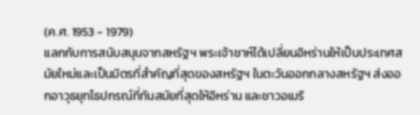(ค.ศ. 1953 - 1979)
แลกกับการสนับสนุนจากสหรัฐฯ พระเจ้าชาห์ได้เปลี่ยนอิหร่านให้เป็นประเทศสมัยใหม่และเป็นมิตรที่สำคัญที่สุดของสหรัฐฯ ในตะวันออกกลางสหรัฐฯ ส่งออกอาวุธยุทโธปกรณ์ที่ทันสมัยที่สุดให้อิหร่าน และชาวอเมริ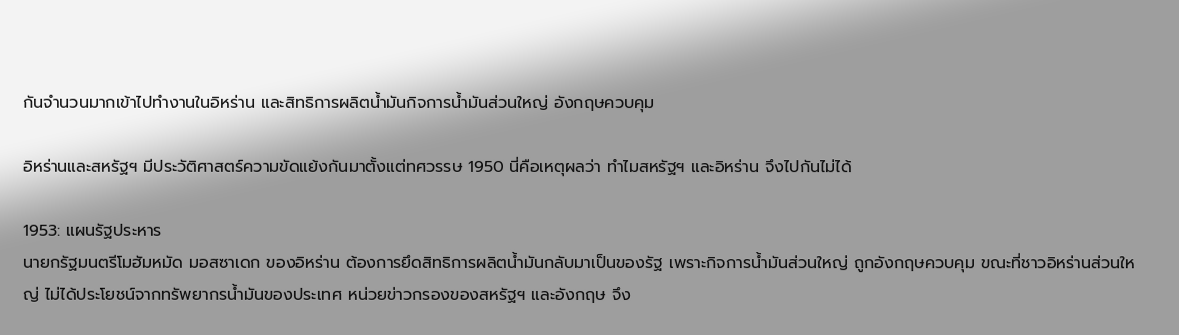กันจำนวนมากเข้าไปทำงานในอิหร่าน และสิทธิการผลิตน้ำมันกิจการน้ำมันส่วนใหญ่ อังกฤษควบคุม

อิหร่านและสหรัฐฯ มีประวัติศาสตร์ความขัดแย้งกันมาตั้งแต่ทศวรรษ 1950 นี่คือเหตุผลว่า ทำไมสหรัฐฯ และอิหร่าน จึงไปกันไม่ได้

1953: แผนรัฐประหาร
นายกรัฐมนตรีโมฮัมหมัด มอสซาเดก ของอิหร่าน ต้องการยึดสิทธิการผลิตน้ำมันกลับมาเป็นของรัฐ เพราะกิจการน้ำมันส่วนใหญ่ ถูกอังกฤษควบคุม ขณะที่ชาวอิหร่านส่วนใหญ่ ไม่ได้ประโยชน์จากทรัพยากรน้ำมันของประเทศ หน่วยข่าวกรองของสหรัฐฯ และอังกฤษ จึง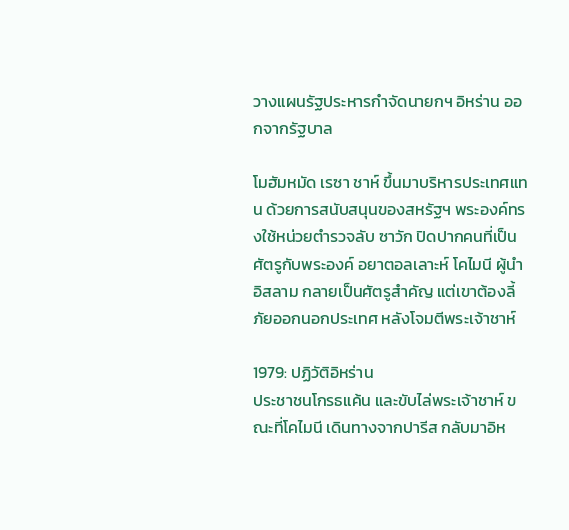วางแผนรัฐประหารกำจัดนายกฯ อิหร่าน ออกจากรัฐบาล

โมฮัมหมัด เรซา ชาห์ ขึ้นมาบริหารประเทศแทน ด้วยการสนับสนุนของสหรัฐฯ พระองค์ทรงใช้หน่วยตำรวจลับ ซาวัก ปิดปากคนที่เป็นศัตรูกับพระองค์ อยาตอลเลาะห์ โคไมนี ผู้นำอิสลาม กลายเป็นศัตรูสำคัญ แต่เขาต้องลี้ภัยออกนอกประเทศ หลังโจมตีพระเจ้าชาห์

1979: ปฏิวัติอิหร่าน
ประชาชนโกรธแค้น และขับไล่พระเจ้าชาห์ ขณะที่โคไมนี เดินทางจากปารีส กลับมาอิห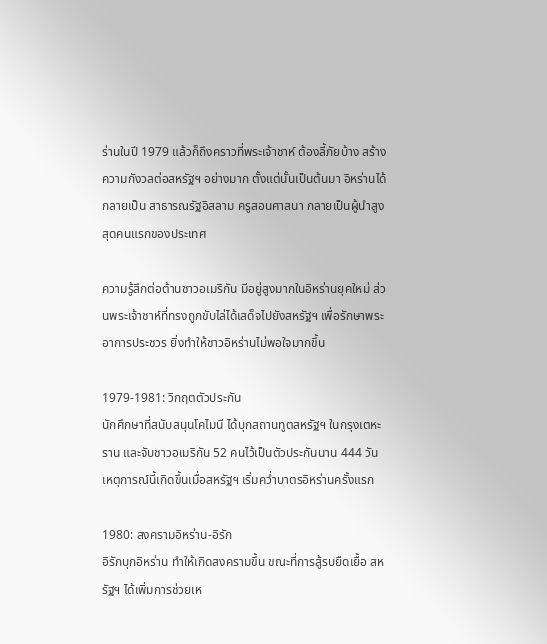ร่านในปี 1979 แล้วก็ถึงคราวที่พระเจ้าชาห์ ต้องลี้ภัยบ้าง สร้างความกังวลต่อสหรัฐฯ อย่างมาก ตั้งแต่นั้นเป็นต้นมา อิหร่านได้กลายเป็น สาธารณรัฐอิสลาม ครูสอนศาสนา กลายเป็นผู้นำสูงสุดคนแรกของประเทศ

ความรู้สึกต่อต้านชาวอเมริกัน มีอยู่สูงมากในอิหร่านยุคใหม่ ส่วนพระเจ้าชาห์ที่ทรงถูกขับไล่ได้เสด็จไปยังสหรัฐฯ เพื่อรักษาพระอาการประชวร ยิ่งทำให้ชาวอิหร่านไม่พอใจมากขึ้น

1979-1981: วิกฤตตัวประกัน
นักศึกษาที่สนับสนุนโคไมนี ได้บุกสถานทูตสหรัฐฯ ในกรุงเตหะราน และจับชาวอเมริกัน 52 คนไว้เป็นตัวประกันนาน 444 วัน เหตุการณ์นี้เกิดขึ้นเมื่อสหรัฐฯ เริ่มคว่ำบาตรอิหร่านครั้งแรก

1980: สงครามอิหร่าน-อิรัก
อิรักบุกอิหร่าน ทำให้เกิดสงครามขึ้น ขณะที่การสู้รบยืดเยื้อ สหรัฐฯ ได้เพิ่มการช่วยเห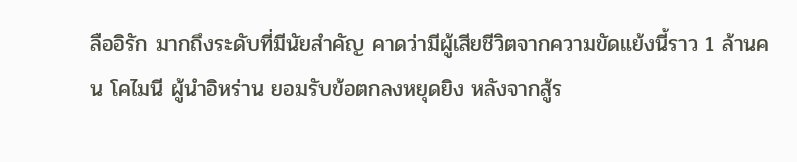ลืออิรัก มากถึงระดับที่มีนัยสำคัญ คาดว่ามีผู้เสียชีวิตจากความขัดแย้งนี้ราว 1 ล้านคน โคไมนี ผู้นำอิหร่าน ยอมรับข้อตกลงหยุดยิง หลังจากสู้ร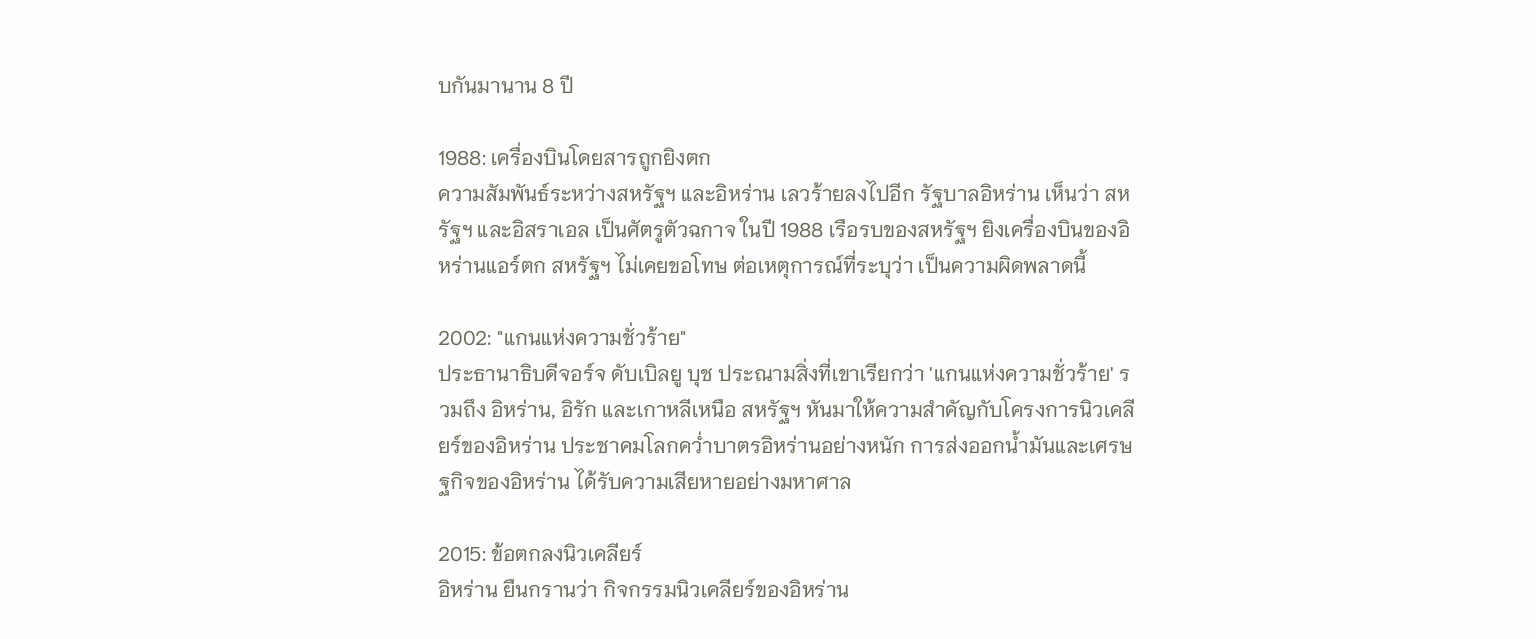บกันมานาน 8 ปี

1988: เครื่องบินโดยสารถูกยิงตก
ความสัมพันธ์ระหว่างสหรัฐฯ และอิหร่าน เลวร้ายลงไปอีก รัฐบาลอิหร่าน เห็นว่า สหรัฐฯ และอิสราเอล เป็นศัตรูตัวฉกาจ ในปี 1988 เรือรบของสหรัฐฯ ยิงเครื่องบินของอิหร่านแอร์ตก สหรัฐฯ ไม่เคยขอโทษ ต่อเหตุการณ์ที่ระบุว่า เป็นความผิดพลาดนี้

2002: "แกนแห่งความชั่วร้าย"
ประธานาธิบดีจอร์จ ดับเบิลยู บุช ประณามสิ่งที่เขาเรียกว่า 'แกนแห่งความชั่วร้าย' รวมถึง อิหร่าน, อิรัก และเกาหลีเหนือ สหรัฐฯ หันมาให้ความสำคัญกับโครงการนิวเคลียร์ของอิหร่าน ประชาคมโลกคว่ำบาตรอิหร่านอย่างหนัก การส่งออกน้ำมันและเศรษฐกิจของอิหร่าน ได้รับความเสียหายอย่างมหาศาล

2015: ข้อตกลงนิวเคลียร์
อิหร่าน ยืนกรานว่า กิจกรรมนิวเคลียร์ของอิหร่าน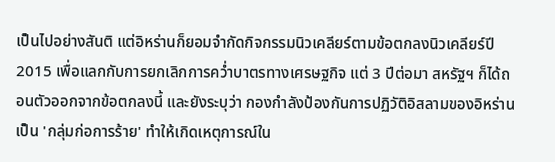เป็นไปอย่างสันติ แต่อิหร่านก็ยอมจำกัดกิจกรรมนิวเคลียร์ตามข้อตกลงนิวเคลียร์ปี 2015 เพื่อแลกกับการยกเลิกการคว่ำบาตรทางเศรษฐกิจ แต่ 3 ปีต่อมา สหรัฐฯ ก็ได้ถอนตัวออกจากข้อตกลงนี้ และยังระบุว่า กองกำลังป้องกันการปฏิวัติอิสลามของอิหร่าน เป็น 'กลุ่มก่อการร้าย' ทำให้เกิดเหตุการณ์ใน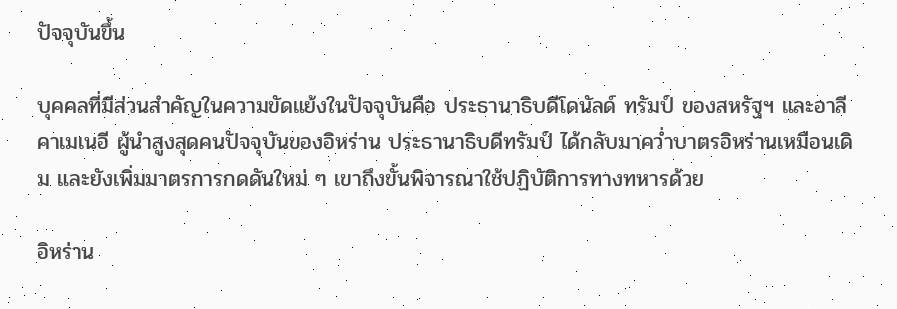ปัจจุบันขึ้น

บุคคลที่มีส่วนสำคัญในความขัดแย้งในปัจจุบันคือ ประธานาธิบดีโดนัลด์ ทรัมป์ ของสหรัฐฯ และอาลี คาเมเนอี ผู้นำสูงสุดคนปัจจุบันของอิหร่าน ประธานาธิบดีทรัมป์ ได้กลับมาคว่ำบาตรอิหร่านเหมือนเดิม และยังเพิ่มมาตรการกดดันใหม่ ๆ เขาถึงขั้นพิจารณาใช้ปฏิบัติการทางทหารด้วย

อิหร่าน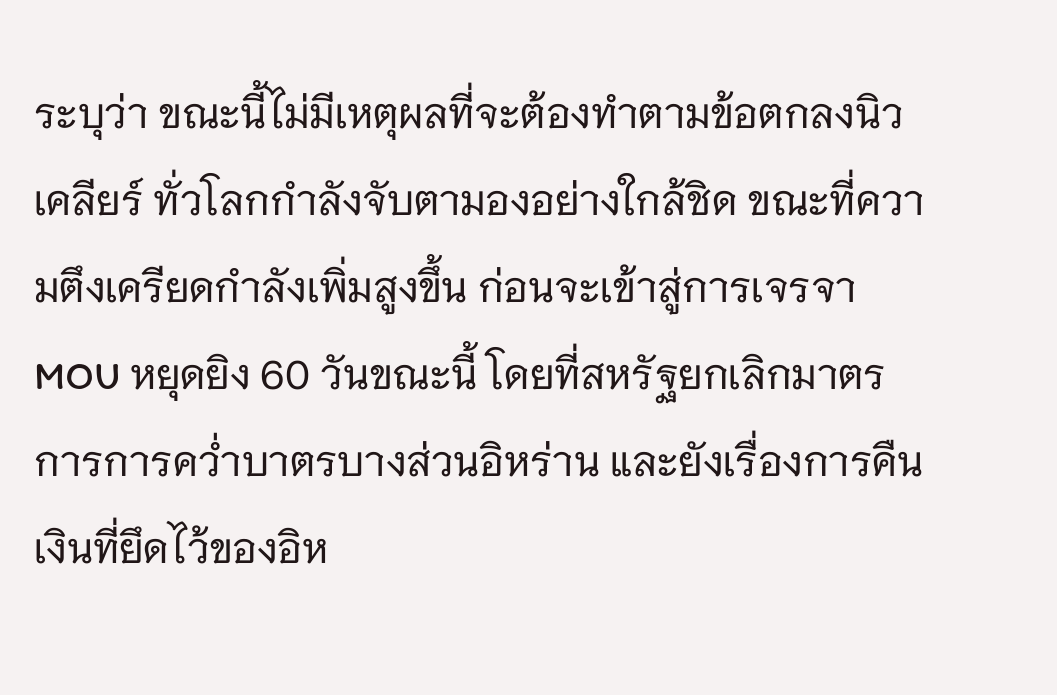ระบุว่า ขณะนี้ไม่มีเหตุผลที่จะต้องทำตามข้อตกลงนิวเคลียร์ ทั่วโลกกำลังจับตามองอย่างใกล้ชิด ขณะที่ความตึงเครียดกำลังเพิ่มสูงขึ้น ก่อนจะเข้าสู่การเจรจา MOU หยุดยิง 60 วันขณะนี้ โดยที่สหรัฐยกเลิกมาตรการการคว่ำบาตรบางส่วนอิหร่าน และยังเรื่องการคืนเงินที่ยึดไว้ของอิห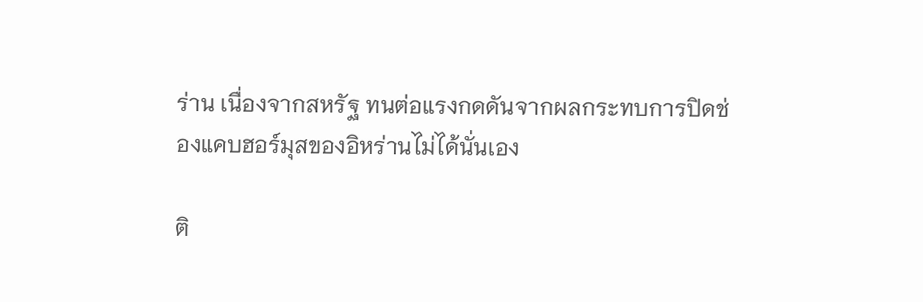ร่าน เนื่องจากสหรัฐ ทนต่อแรงกดดันจากผลกระทบการปิดช่องแคบฮอร์มุสของอิหร่านไม่ได้นั่นเอง

ติ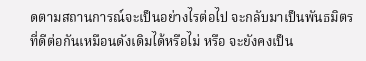ดตามสถานการณ์จะเป็นอย่างไรต่อไป จะกลับมาเป็นพันธมิตรที่ดีต่อกันเหมือนดังเดิมได้หรือไม่ หรือ จะยังคงเป็น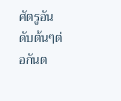ศัตรูอันดับต้นๆต่อกันต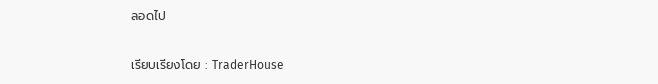ลอดไป

เรียบเรียงโดย : TraderHouse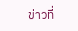ข่าวที่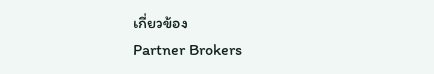เกี่ยวข้อง
Partner Brokers